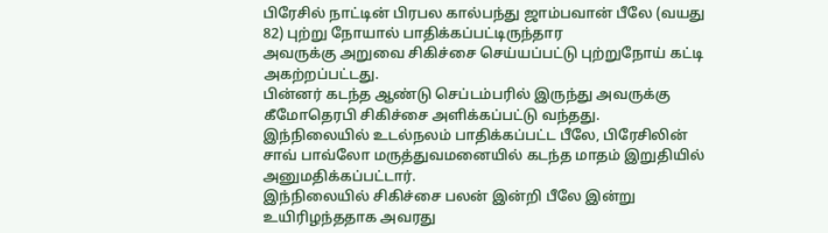பிரேசில் நாட்டின் பிரபல கால்பந்து ஜாம்பவான் பீலே (வயது 82) புற்று நோயால் பாதிக்கப்பட்டிருந்தார
அவருக்கு அறுவை சிகிச்சை செய்யப்பட்டு புற்றுநோய் கட்டி அகற்றப்பட்டது.
பின்னர் கடந்த ஆண்டு செப்டம்பரில் இருந்து அவருக்கு கீமோதெரபி சிகிச்சை அளிக்கப்பட்டு வந்தது.
இந்நிலையில் உடல்நலம் பாதிக்கப்பட்ட பீலே, பிரேசிலின் சாவ் பாவ்லோ மருத்துவமனையில் கடந்த மாதம் இறுதியில் அனுமதிக்கப்பட்டார்.
இந்நிலையில் சிகிச்சை பலன் இன்றி பீலே இன்று உயிரிழந்ததாக அவரது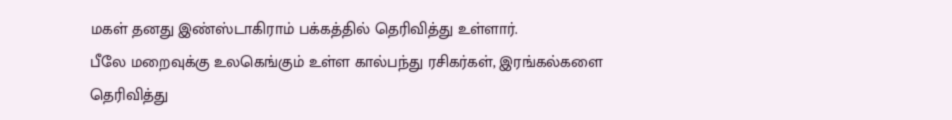மகள் தனது இண்ஸ்டாகிராம் பக்கத்தில் தெரிவித்து உள்ளார்.
பீலே மறைவுக்கு உலகெங்கும் உள்ள கால்பந்து ரசிகர்கள், இரங்கல்களை தெரிவித்து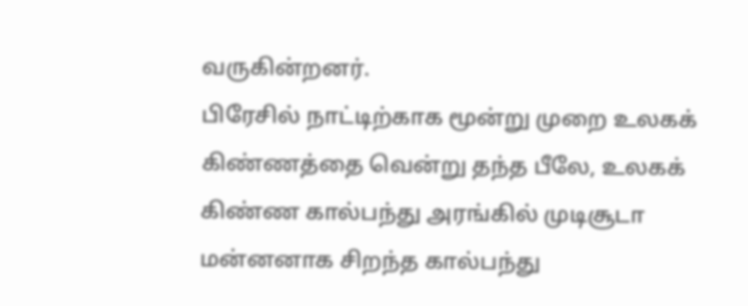வருகின்றனர்.
பிரேசில் நாட்டிற்காக மூன்று முறை உலகக் கிண்ணத்தை வென்று தந்த பீலே, உலகக் கிண்ண கால்பந்து அரங்கில் முடிசூடா மன்னனாக சிறந்த கால்பந்து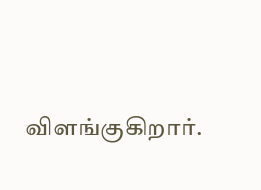விளங்குகிறார்.